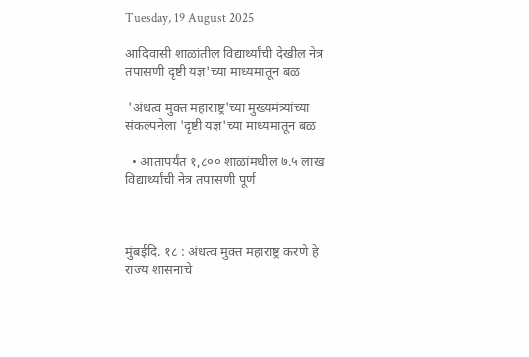Tuesday, 19 August 2025

आदिवासी शाळांतील विद्यार्थ्यांची देखील नेत्र तपासणी दृष्टी यज्ञ'च्या माध्यमातून बळ

 'अंधत्व मुक्त महाराष्ट्र'च्या मुख्यमंत्र्यांच्या संकल्पनेला 'दृष्टी यज्ञ'च्या माध्यमातून बळ

  • आतापर्यंत १,८०० शाळांमधील ७.५ लाख विद्यार्थ्यांची नेत्र तपासणी पूर्ण



मुंबईदि. १८ : अंधत्व मुक्त महाराष्ट्र करणे हे राज्य शासनाचे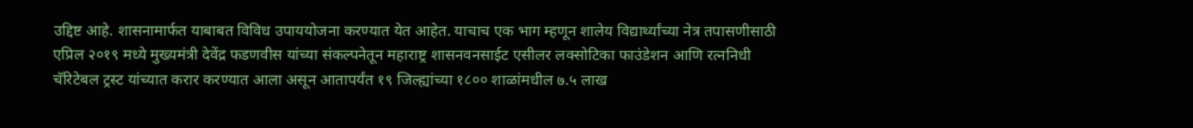उद्दिष्ट आहे. शासनामार्फत याबाबत विविध उपाययोजना करण्यात येत आहेत. याचाच एक भाग म्हणून शालेय विद्यार्थ्यांच्या नेत्र तपासणीसाठी एप्रिल २०१९ मध्ये मुख्यमंत्री देवेंद्र फडणवीस यांच्या संकल्पनेतून महाराष्ट्र शासनवनसाईट एसीलर लक्सोटिका फाउंडेशन आणि रत्ननिधी चॅरिटेबल ट्रस्ट यांच्यात करार करण्यात आला असून आतापर्यंत १९ जिल्ह्यांच्या १८०० शाळांमधील ७.५ लाख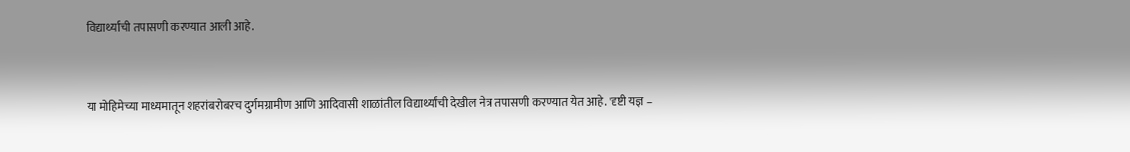विद्यार्थ्यांची तपासणी करण्यात आली आहे.


या मोहिमेच्या माध्यमातून शहरांबरोबरच दुर्गमग्रामीण आणि आदिवासी शाळांतील विद्यार्थ्यांची देखील नेत्र तपासणी करण्यात येत आहे. 'दृष्टी यज्ञ –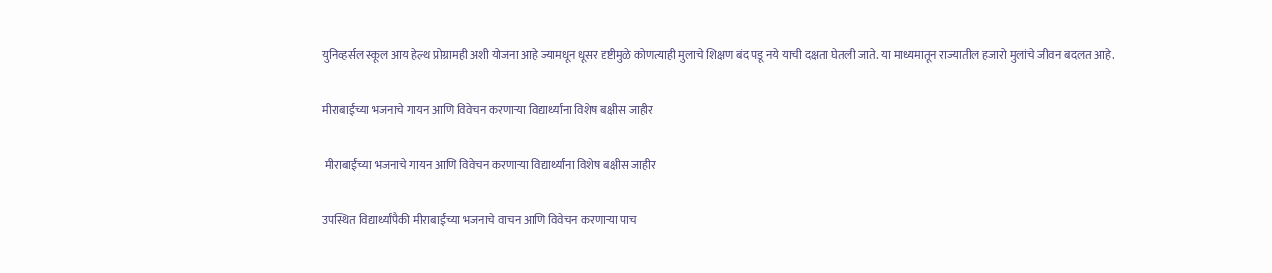युनिव्हर्सल स्कूल आय हेल्थ प्रोग्रामही अशी योजना आहे ज्यामधून धूसर दृष्टीमुळे कोणत्याही मुलाचे शिक्षण बंद पडू नये याची दक्षता घेतली जाते. या माध्यमातून राज्यातील हजारो मुलांचे जीवन बदलत आहे.

मीराबाईंच्या भजनाचे गायन आणि विवेचन करणाऱ्या विद्यार्थ्यांना विशेष बक्षीस जाहीर

 मीराबाईंच्या भजनाचे गायन आणि विवेचन करणाऱ्या विद्यार्थ्यांना विशेष बक्षीस जाहीर

उपस्थित विद्यार्थ्यांपैकी मीराबाईंच्या भजनाचे वाचन आणि विवेचन करणाऱ्या पाच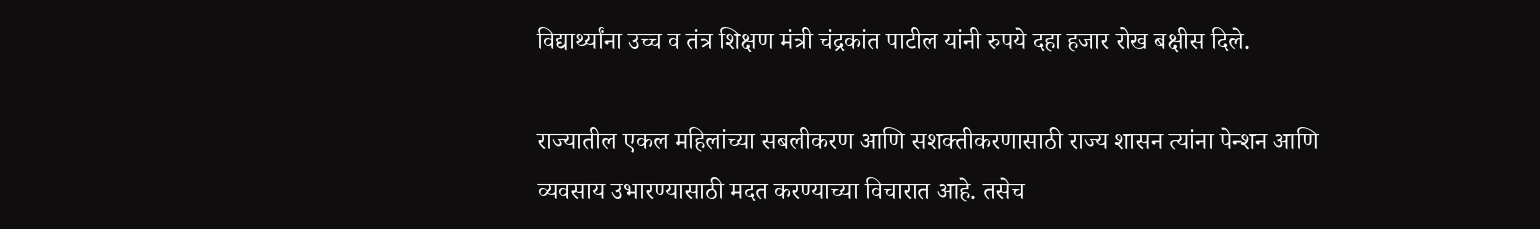विद्यार्थ्यांना उच्च व तंत्र शिक्षण मंत्री चंद्रकांत पाटील यांनी रुपये दहा हजार रोख बक्षीस दिले.

राज्यातील एकल महिलांच्या सबलीकरण आणि सशक्तीकरणासाठी राज्य शासन त्यांना पेन्शन आणि व्यवसाय उभारण्यासाठी मदत करण्याच्या विचारात आहे. तसेच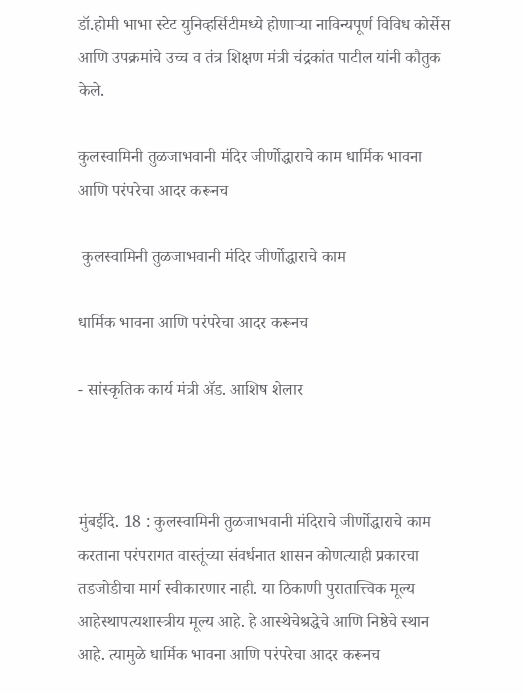डॉ.होमी भाभा स्टेट युनिव्हर्सिटीमध्ये होणाऱ्या नाविन्यपूर्ण विविध कोर्सेस आणि उपक्रमांचे उच्च व तंत्र शिक्षण मंत्री चंद्रकांत पाटील यांनी कौतुक केले.

कुलस्वामिनी तुळजाभवानी मंदिर जीर्णोद्धाराचे काम धार्मिक भावना आणि परंपरेचा आदर करूनच

 कुलस्वामिनी तुळजाभवानी मंदिर जीर्णोद्धाराचे काम

धार्मिक भावना आणि परंपरेचा आदर करूनच

- सांस्कृतिक कार्य मंत्री ॲड. आशिष शेलार



मुंबईदि. 18 : कुलस्वामिनी तुळजाभवानी मंदिराचे जीर्णोद्धाराचे काम करताना परंपरागत वास्तूंच्या संवर्धनात शासन कोणत्याही प्रकारचा तडजोडीचा मार्ग स्वीकारणार नाही. या ठिकाणी पुरातात्त्विक मूल्य आहेस्थापत्यशास्त्रीय मूल्य आहे. हे आस्थेचेश्रद्धेचे आणि निष्ठेचे स्थान आहे. त्यामुळे धार्मिक भावना आणि परंपरेचा आदर करूनच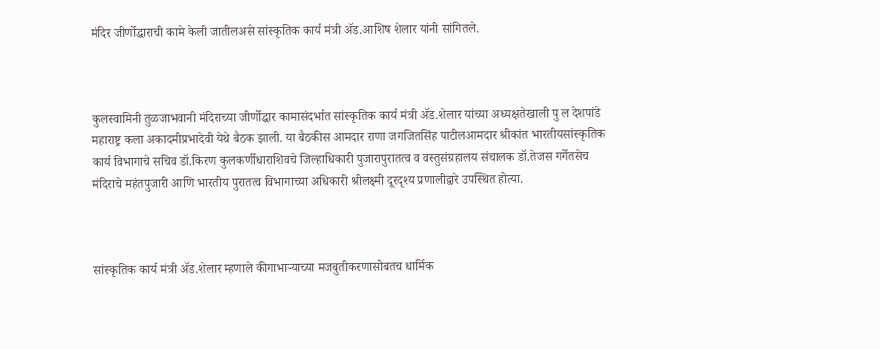मंदिर जीर्णोद्धाराची कामे केली जातीलअसे सांस्कृतिक कार्य मंत्री ॲड.आशिष शेलार यांनी सांगितले.



कुलस्वामिनी तुळजाभवानी मंदिराच्या जीर्णोद्धार कामासंदर्भात सांस्कृतिक कार्य मंत्री ॲड.शेलार यांच्या अध्यक्षतेखाली पु ल देशपांडे महाराष्ट्र कला अकादमीप्रभादेवी येथे बैठक झाली. या बैठकीस आमदार राणा जगजितसिंह पाटीलआमदार श्रीकांत भारतीयसांस्कृतिक कार्य विभागाचे सचिव डॉ.किरण कुलकर्णीधाराशिवचे जिल्हाधिकारी पुजारापुरातत्व व वस्तुसंग्रहालय संचालक डॉ.तेजस गर्गेतसेच मंदिराचे महंतपुजारी आणि भारतीय पुरातत्व विभागाच्या अधिकारी श्रीलक्ष्मी दूरदृश्य प्रणालीद्वारे उपस्थित होत्या.



सांस्कृतिक कार्य मंत्री ॲड.शेलार म्हणाले कीगाभाऱ्याच्या मजबुतीकरणासोबतच धार्मिक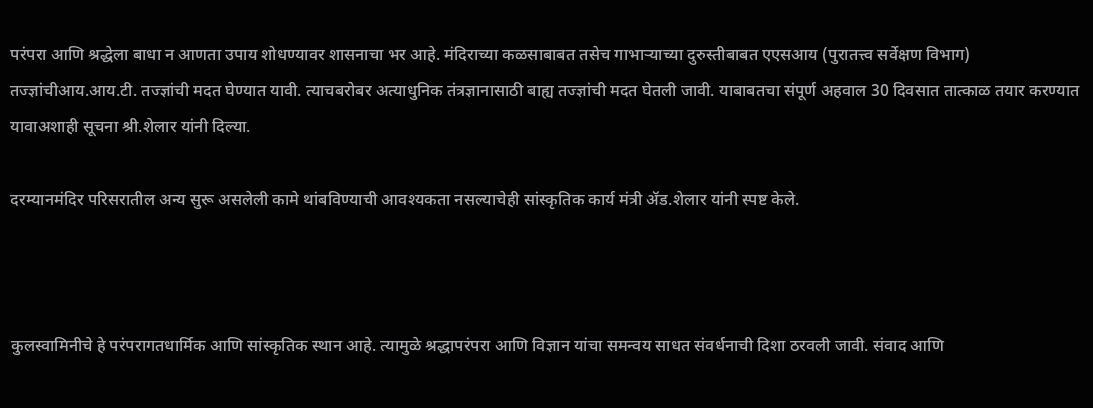परंपरा आणि श्रद्धेला बाधा न आणता उपाय शोधण्यावर शासनाचा भर आहे. मंदिराच्या कळसाबाबत तसेच गाभाऱ्याच्या दुरुस्तीबाबत एएसआय (पुरातत्त्व सर्वेक्षण विभाग) तज्ज्ञांचीआय.आय.टी. तज्ज्ञांची मदत घेण्यात यावी. त्याचबरोबर अत्याधुनिक तंत्रज्ञानासाठी बाह्य तज्ज्ञांची मदत घेतली जावी. याबाबतचा संपूर्ण अहवाल 30 दिवसात तात्काळ तयार करण्यात यावाअशाही सूचना श्री.शेलार यांनी दिल्या.

दरम्यानमंदिर परिसरातील अन्य सुरू असलेली कामे थांबविण्याची आवश्यकता नसल्याचेही सांस्कृतिक कार्य मंत्री ॲड.शेलार यांनी स्पष्ट केले.



कुलस्वामिनीचे हे परंपरागतधार्मिक आणि सांस्कृतिक स्थान आहे. त्यामुळे श्रद्धापरंपरा आणि विज्ञान यांचा समन्वय साधत संवर्धनाची दिशा ठरवली जावी. संवाद आणि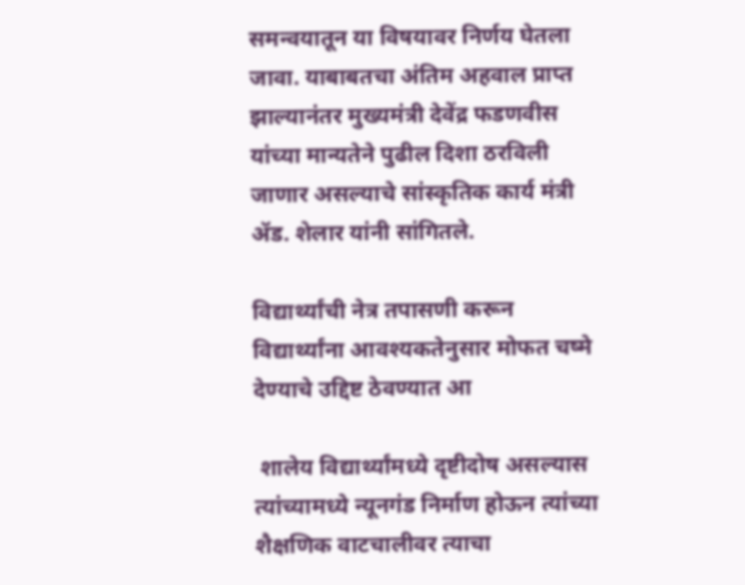समन्वयातून या विषयावर निर्णय घेतला जावा. याबाबतचा अंतिम अहवाल प्राप्त झाल्यानंतर मुख्यमंत्री देवेंद्र फडणवीस यांच्या मान्यतेने पुढील दिशा ठरविली जाणार असल्याचे सांस्कृतिक कार्य मंत्री ॲड. शेलार यांनी सांगितले.

विद्यार्थ्यांची नेत्र तपासणी करून विद्यार्थ्यांना आवश्यकतेनुसार मोफत चष्मे देण्याचे उद्दिष्ट ठेवण्यात आ

 शालेय विद्यार्थ्यांमध्ये दृष्टीदोष असल्यास त्यांच्यामध्ये न्यूनगंड निर्माण होऊन त्यांच्या शैक्षणिक वाटचालीवर त्याचा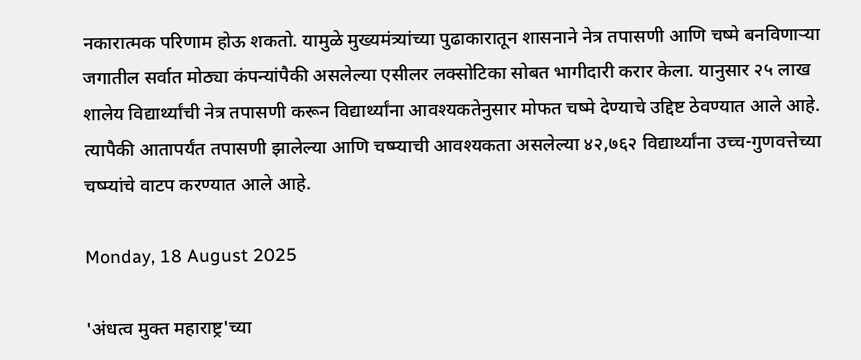नकारात्मक परिणाम होऊ शकतो. यामुळे मुख्यमंत्र्यांच्या पुढाकारातून शासनाने नेत्र तपासणी आणि चष्मे बनविणाऱ्या जगातील सर्वात मोठ्या कंपन्यांपैकी असलेल्या एसीलर लक्सोटिका सोबत भागीदारी करार केला. यानुसार २५ लाख शालेय विद्यार्थ्यांची नेत्र तपासणी करून विद्यार्थ्यांना आवश्यकतेनुसार मोफत चष्मे देण्याचे उद्दिष्ट ठेवण्यात आले आहे. त्यापैकी आतापर्यंत तपासणी झालेल्या आणि चष्म्याची आवश्यकता असलेल्या ४२,७६२ विद्यार्थ्यांना उच्च-गुणवत्तेच्या चष्म्यांचे वाटप करण्यात आले आहे.

Monday, 18 August 2025

'अंधत्व मुक्त महाराष्ट्र'च्या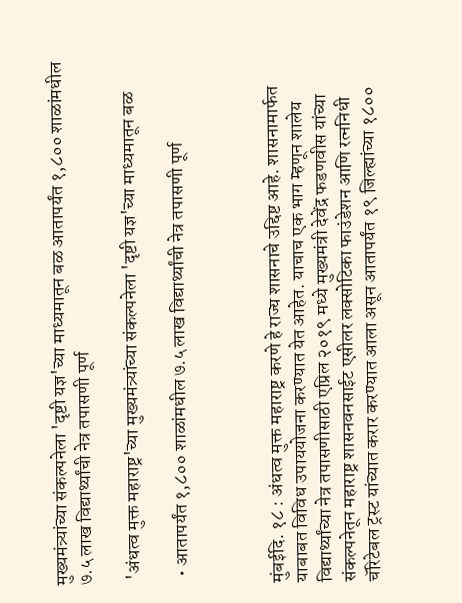मुख्यमंत्र्यांच्या संकल्पनेला 'दृष्टी यज्ञ'च्या माध्यमातून बळ आतापर्यंत १,८०० शाळांमधील ७.५ लाख विद्यार्थ्यांची नेत्र तपासणी पूर्ण

 'अंधत्व मुक्त महाराष्ट्र'च्या मुख्यमंत्र्यांच्या संकल्पनेला 'दृष्टी यज्ञ'च्या माध्यमातून बळ

  • आतापर्यंत १,८०० शाळांमधील ७.५ लाख विद्यार्थ्यांची नेत्र तपासणी पूर्ण



मुंबईदि. १८ : अंधत्व मुक्त महाराष्ट्र करणे हे राज्य शासनाचे उद्दिष्ट आहे. शासनामार्फत याबाबत विविध उपाययोजना करण्यात येत आहेत. याचाच एक भाग म्हणून शालेय विद्यार्थ्यांच्या नेत्र तपासणीसाठी एप्रिल २०१९ मध्ये मुख्यमंत्री देवेंद्र फडणवीस यांच्या संकल्पनेतून महाराष्ट्र शासनवनसाईट एसीलर लक्सोटिका फाउंडेशन आणि रत्ननिधी चॅरिटेबल ट्रस्ट यांच्यात करार करण्यात आला असून आतापर्यंत १९ जिल्ह्यांच्या १८००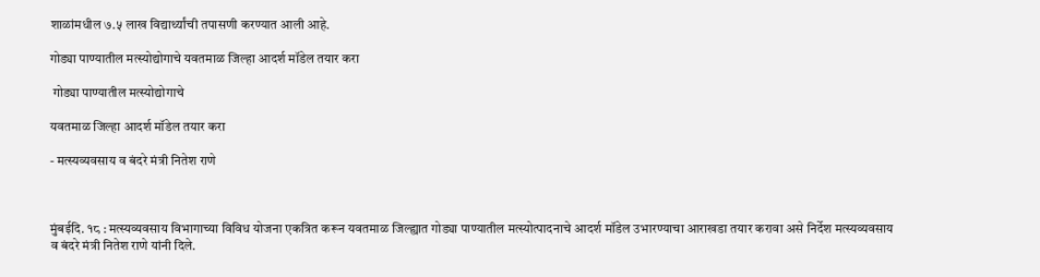शाळांमधील ७.५ लाख विद्यार्थ्यांची तपासणी करण्यात आली आहे.

गोड्या पाण्यातील मत्स्योद्योगाचे यवतमाळ जिल्हा आदर्श मॉडेल तयार करा

 गोड्या पाण्यातील मत्स्योद्योगाचे

यवतमाळ जिल्हा आदर्श मॉडेल तयार करा

- मत्स्यव्यवसाय व बंदरे मंत्री नितेश राणे



मुंबईदि. १८ : मत्स्यव्यवसाय विभागाच्या विविध योजना एकत्रित करून यवतमाळ जिल्ह्यात गोड्या पाण्यातील मत्स्योत्पादनाचे आदर्श मॉडेल उभारण्याचा आराखडा तयार करावा असे निर्देश मत्स्यव्यवसाय व बंदरे मंत्री नितेश राणे यांनी दिले.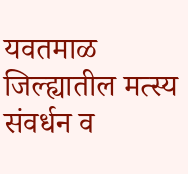यवतमाळ जिल्ह्यातील मत्स्य संवर्धन व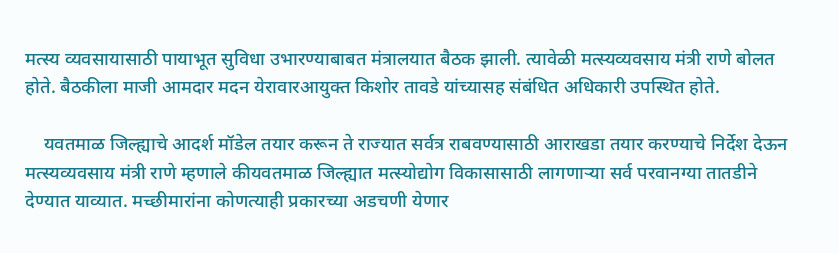मत्स्य व्यवसायासाठी पायाभूत सुविधा उभारण्याबाबत मंत्रालयात बैठक झाली. त्यावेळी मत्स्यव्यवसाय मंत्री राणे बोलत होते. बैठकीला माजी आमदार मदन येरावारआयुक्त किशोर तावडे यांच्यासह संबंधित अधिकारी उपस्थित होते.

    यवतमाळ जिल्ह्याचे आदर्श मॉडेल तयार करून ते राज्यात सर्वत्र राबवण्यासाठी आराखडा तयार करण्याचे निर्देश देऊन मत्स्यव्यवसाय मंत्री राणे म्हणाले कीयवतमाळ जिल्ह्यात मत्स्योद्योग विकासासाठी लागणाऱ्या सर्व परवानग्या तातडीने देण्यात याव्यात. मच्छीमारांना कोणत्याही प्रकारच्या अडचणी येणार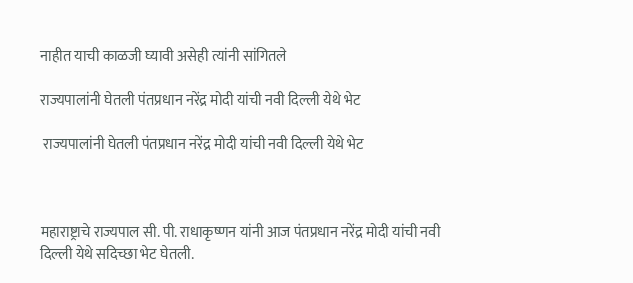नाहीत याची काळजी घ्यावी असेही त्यांनी सांगितले

राज्यपालांनी घेतली पंतप्रधान नरेंद्र मोदी यांची नवी दिल्ली येथे भेट

 राज्यपालांनी घेतली पंतप्रधान नरेंद्र मोदी यांची नवी दिल्ली येथे भेट



महाराष्ट्राचे राज्यपाल सी. पी. राधाकृष्णन यांनी आज पंतप्रधान नरेंद्र मोदी यांची नवी दिल्ली येथे सदिच्छा भेट घेतली.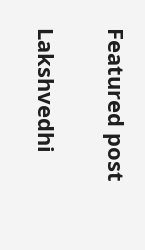Featured post

Lakshvedhi